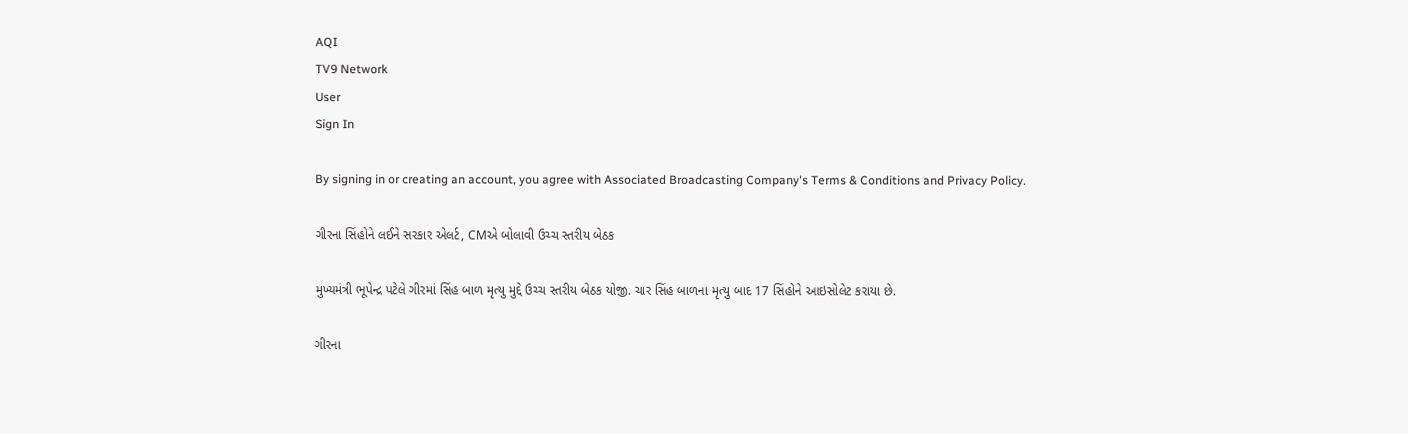AQI
TV9 Network
User
Sign In

By signing in or creating an account, you agree with Associated Broadcasting Company's Terms & Conditions and Privacy Policy.

ગીરના સિંહોને લઈને સરકાર એલર્ટ, CMએ બોલાવી ઉચ્ચ સ્તરીય બેઠક

મુખ્યમંત્રી ભૂપેન્દ્ર પટેલે ગીરમાં સિંહ બાળ મૃત્યુ મુદ્દે ઉચ્ચ સ્તરીય બેઠક યોજી. ચાર સિંહ બાળના મૃત્યુ બાદ 17 સિંહોને આઇસોલેટ કરાયા છે.

ગીરના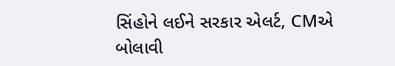સિંહોને લઈને સરકાર એલર્ટ, CMએ બોલાવી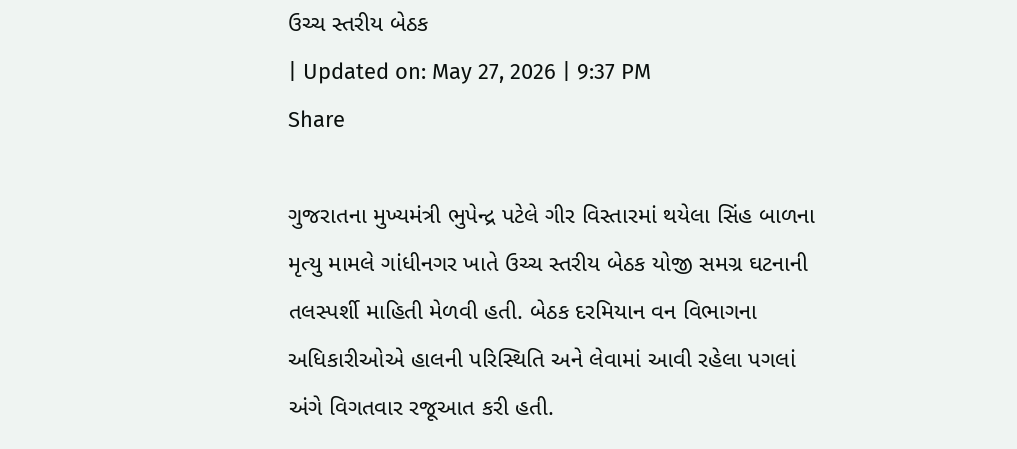ઉચ્ચ સ્તરીય બેઠક
| Updated on: May 27, 2026 | 9:37 PM
Share

ગુજરાતના મુખ્યમંત્રી ભુપેન્દ્ર પટેલે ગીર વિસ્તારમાં થયેલા સિંહ બાળના મૃત્યુ મામલે ગાંધીનગર ખાતે ઉચ્ચ સ્તરીય બેઠક યોજી સમગ્ર ઘટનાની તલસ્પર્શી માહિતી મેળવી હતી. બેઠક દરમિયાન વન વિભાગના અધિકારીઓએ હાલની પરિસ્થિતિ અને લેવામાં આવી રહેલા પગલાં અંગે વિગતવાર રજૂઆત કરી હતી.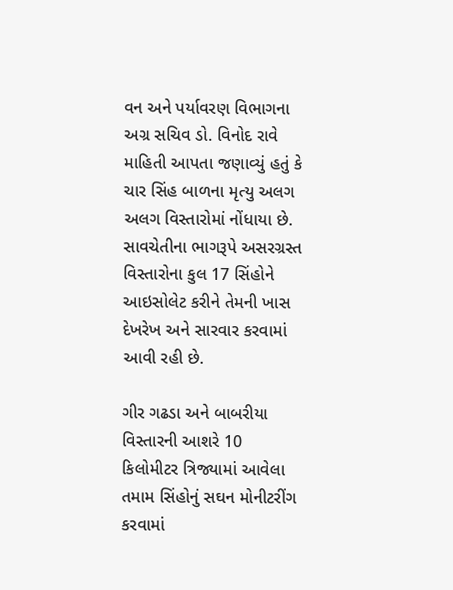વન અને પર્યાવરણ વિભાગના અગ્ર સચિવ ડો. વિનોદ રાવે માહિતી આપતા જણાવ્યું હતું કે ચાર સિંહ બાળના મૃત્યુ અલગ અલગ વિસ્તારોમાં નોંધાયા છે. સાવચેતીના ભાગરૂપે અસરગ્રસ્ત વિસ્તારોના કુલ 17 સિંહોને આઇસોલેટ કરીને તેમની ખાસ દેખરેખ અને સારવાર કરવામાં આવી રહી છે.

ગીર ગઢડા અને બાબરીયા વિસ્તારની આશરે 10 કિલોમીટર ત્રિજ્યામાં આવેલા તમામ સિંહોનું સઘન મોનીટરીંગ કરવામાં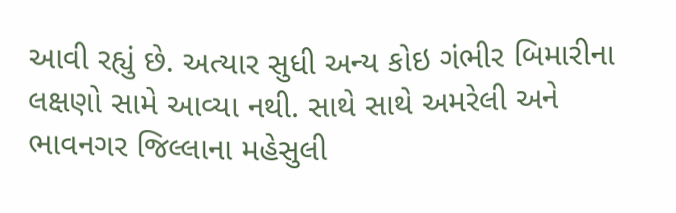આવી રહ્યું છે. અત્યાર સુધી અન્ય કોઇ ગંભીર બિમારીના લક્ષણો સામે આવ્યા નથી. સાથે સાથે અમરેલી અને ભાવનગર જિલ્લાના મહેસુલી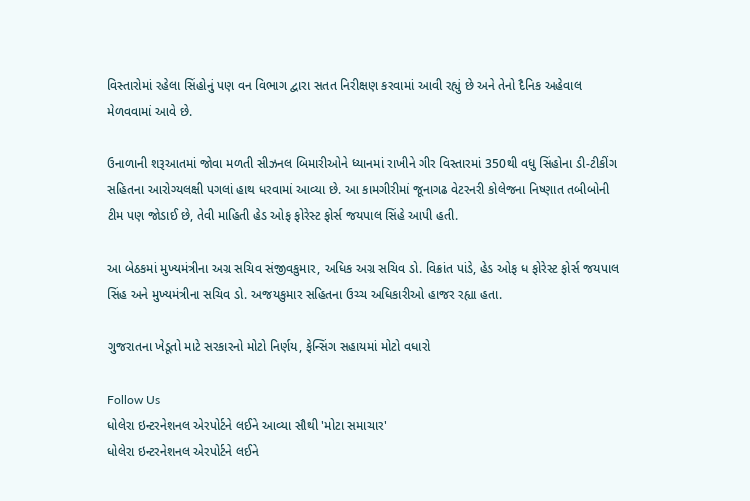વિસ્તારોમાં રહેલા સિંહોનું પણ વન વિભાગ દ્વારા સતત નિરીક્ષણ કરવામાં આવી રહ્યું છે અને તેનો દૈનિક અહેવાલ મેળવવામાં આવે છે.

ઉનાળાની શરૂઆતમાં જોવા મળતી સીઝનલ બિમારીઓને ધ્યાનમાં રાખીને ગીર વિસ્તારમાં 350થી વધુ સિંહોના ડી-ટીકીંગ સહિતના આરોગ્યલક્ષી પગલાં હાથ ધરવામાં આવ્યા છે. આ કામગીરીમાં જૂનાગઢ વેટરનરી કોલેજના નિષ્ણાત તબીબોની ટીમ પણ જોડાઈ છે, તેવી માહિતી હેડ ઓફ ફોરેસ્ટ ફોર્સ જયપાલ સિંહે આપી હતી.

આ બેઠકમાં મુખ્યમંત્રીના અગ્ર સચિવ સંજીવકુમાર, અધિક અગ્ર સચિવ ડો. વિક્રાંત પાંડે, હેડ ઓફ ધ ફોરેસ્ટ ફોર્સ જયપાલ સિંહ અને મુખ્યમંત્રીના સચિવ ડો. અજયકુમાર સહિતના ઉચ્ચ અધિકારીઓ હાજર રહ્યા હતા.

ગુજરાતના ખેડૂતો માટે સરકારનો મોટો નિર્ણય, ફેન્સિંગ સહાયમાં મોટો વધારો

Follow Us
ધોલેરા ઇન્ટરનેશનલ એરપોર્ટને લઈને આવ્યા સૌથી 'મોટા સમાચાર'
ધોલેરા ઇન્ટરનેશનલ એરપોર્ટને લઈને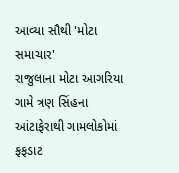આવ્યા સૌથી 'મોટા સમાચાર'
રાજુલાના મોટા આગરિયા ગામે ત્રણ સિંહના આંટાફેરાથી ગામલોકોમાં ફફડાટ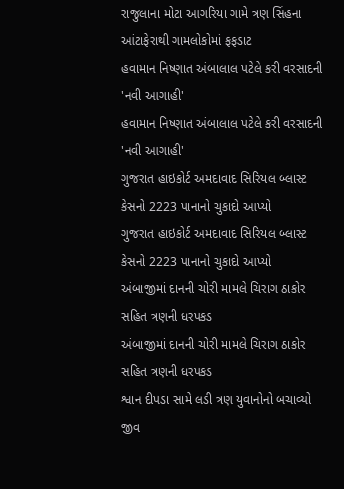રાજુલાના મોટા આગરિયા ગામે ત્રણ સિંહના આંટાફેરાથી ગામલોકોમાં ફફડાટ
હવામાન નિષ્ણાત અંબાલાલ પટેલે કરી વરસાદની 'નવી આગાહી'
હવામાન નિષ્ણાત અંબાલાલ પટેલે કરી વરસાદની 'નવી આગાહી'
ગુજરાત હાઇકોર્ટ અમદાવાદ સિરિયલ બ્લાસ્ટ કેસનો 2223 પાનાનો ચુકાદો આપ્યો
ગુજરાત હાઇકોર્ટ અમદાવાદ સિરિયલ બ્લાસ્ટ કેસનો 2223 પાનાનો ચુકાદો આપ્યો
અંબાજીમાં દાનની ચોરી મામલે ચિરાગ ઠાકોર સહિત ત્રણની ધરપકડ
અંબાજીમાં દાનની ચોરી મામલે ચિરાગ ઠાકોર સહિત ત્રણની ધરપકડ
શ્વાન દીપડા સામે લડી ત્રણ યુવાનોનો બચાવ્યો જીવ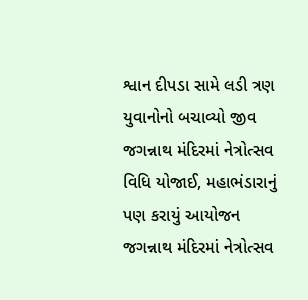શ્વાન દીપડા સામે લડી ત્રણ યુવાનોનો બચાવ્યો જીવ
જગન્નાથ મંદિરમાં નેત્રોત્સવ વિધિ યોજાઈ, મહાભંડારાનું પણ કરાયું આયોજન
જગન્નાથ મંદિરમાં નેત્રોત્સવ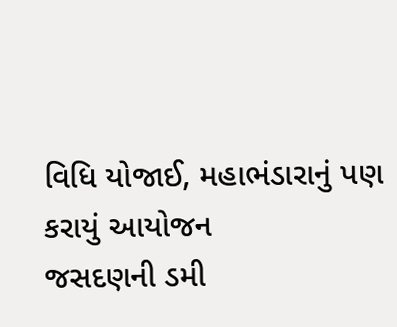વિધિ યોજાઈ, મહાભંડારાનું પણ કરાયું આયોજન
જસદણની ડમી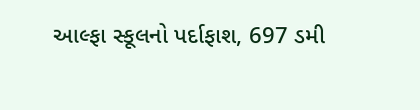આલ્ફા સ્કૂલનો પર્દાફાશ, 697 ડમી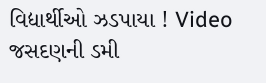વિદ્યાર્થીઓ ઝડપાયા ! Video
જસદણની ડમી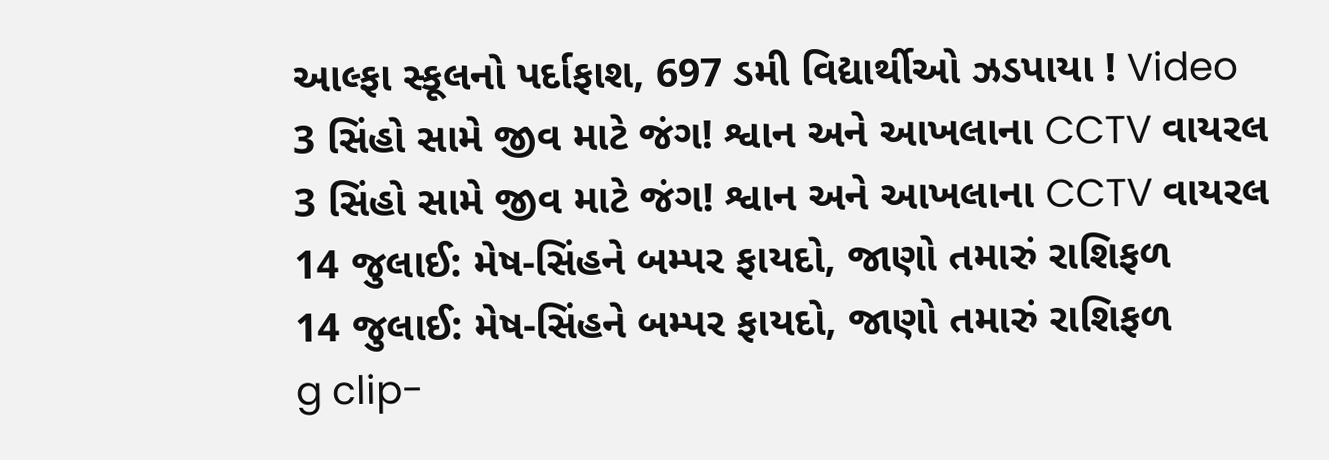આલ્ફા સ્કૂલનો પર્દાફાશ, 697 ડમી વિદ્યાર્થીઓ ઝડપાયા ! Video
3 સિંહો સામે જીવ માટે જંગ! શ્વાન અને આખલાના CCTV વાયરલ
3 સિંહો સામે જીવ માટે જંગ! શ્વાન અને આખલાના CCTV વાયરલ
14 જુલાઈ: મેષ-સિંહને બમ્પર ફાયદો, જાણો તમારું રાશિફળ
14 જુલાઈ: મેષ-સિંહને બમ્પર ફાયદો, જાણો તમારું રાશિફળ
g clip-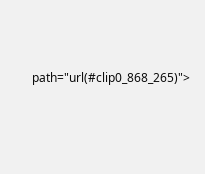path="url(#clip0_868_265)">